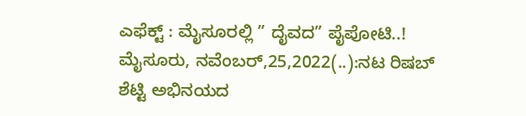ಎಫೆಕ್ಟ್ : ಮೈಸೂರಲ್ಲಿ ” ದೈವದ” ಪೈಪೋಟಿ..! ಮೈಸೂರು, ನವೆಂಬರ್,25,2022(..):ನಟ ರಿಷಬ್‌ ಶೆಟ್ಟಿ ಅಭಿನಯದ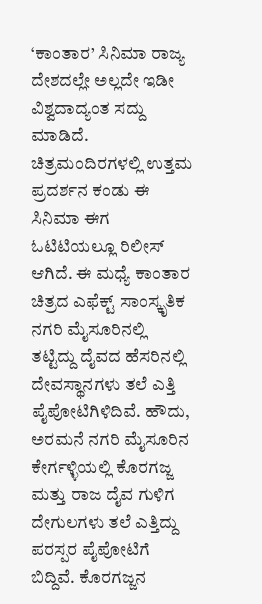‘ಕಾಂತಾರ’ ಸಿನಿಮಾ ರಾಜ್ಯ ದೇಶದಲ್ಲೇ ಅಲ್ಲದೇ ಇಡೀ ವಿಶ್ವದಾದ್ಯಂತ ಸದ್ದು ಮಾಡಿದೆ. ಚಿತ್ರಮಂದಿರಗಳಲ್ಲಿ ಉತ್ತಮ ಪ್ರದರ್ಶನ ಕಂಡು ಈ ಸಿನಿಮಾ ಈಗ ಓಟಿಟಿಯಲ್ಲೂ ರಿಲೀಸ್ ಆಗಿದೆ. ಈ ಮಧ್ಯೆ ಕಾಂತಾರ ಚಿತ್ರದ ಎಫೆಕ್ಟ್ ಸಾಂಸ್ಕೃತಿಕ ನಗರಿ ಮೈಸೂರಿನಲ್ಲಿ ತಟ್ಟಿದ್ದು ದೈವದ ಹೆಸರಿನಲ್ಲಿ ದೇವಸ್ಥಾನಗಳು ತಲೆ ಎತ್ತಿ ಪೈಪೋಟಿಗಿಳಿದಿವೆ. ಹೌದು, ಅರಮನೆ ನಗರಿ ಮೈಸೂರಿನ ಕೇರ್ಗಳ್ಳಿಯಲ್ಲಿ ಕೊರಗಜ್ಜ ಮತ್ತು ರಾಜ ದೈವ ಗುಳಿಗ ದೇಗುಲಗಳು ತಲೆ ಎತ್ತಿದ್ದು ಪರಸ್ಪರ ಪೈಪೋಟಿಗೆ ಬಿದ್ದಿವೆ. ಕೊರಗಜ್ಜನ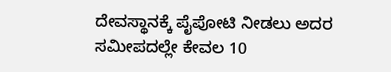ದೇವಸ್ಥಾನಕ್ಕೆ ಪೈಪೋಟಿ ನೀಡಲು ಅದರ ಸಮೀಪದಲ್ಲೇ ಕೇವಲ 10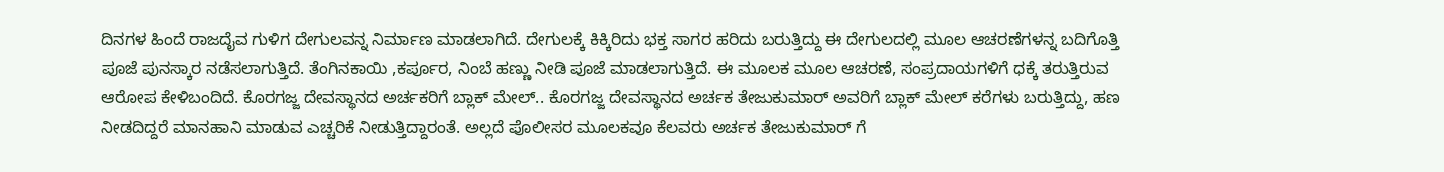ದಿನಗಳ ಹಿಂದೆ ರಾಜದೈವ ಗುಳಿಗ ದೇಗುಲವನ್ನ ನಿರ್ಮಾಣ ಮಾಡಲಾಗಿದೆ. ದೇಗುಲಕ್ಕೆ ಕಿಕ್ಕಿರಿದು ಭಕ್ತ ಸಾಗರ ಹರಿದು ಬರುತ್ತಿದ್ದು ಈ ದೇಗುಲದಲ್ಲಿ ಮೂಲ ಆಚರಣೆಗಳನ್ನ ಬದಿಗೊತ್ತಿ ಪೂಜೆ ಪುನಸ್ಕಾರ ನಡೆಸಲಾಗುತ್ತಿದೆ. ತೆಂಗಿನಕಾಯಿ ,ಕರ್ಪೂರ, ನಿಂಬೆ ಹಣ್ಣು ನೀಡಿ‌ ಪೂಜೆ ಮಾಡಲಾಗುತ್ತಿದೆ. ಈ ಮೂಲಕ ಮೂಲ ಆಚರಣೆ, ಸಂಪ್ರದಾಯಗಳಿಗೆ ಧಕ್ಕೆ ತರುತ್ತಿರುವ ಆರೋಪ ಕೇಳಿಬಂದಿದೆ. ಕೊರಗಜ್ಜ ದೇವಸ್ಥಾನದ ಅರ್ಚಕರಿಗೆ ಬ್ಲಾಕ್ ಮೇಲ್‌.. ಕೊರಗಜ್ಜ ದೇವಸ್ಥಾನದ ಅರ್ಚಕ ತೇಜುಕುಮಾರ್ ಅವರಿಗೆ ಬ್ಲಾಕ್ ಮೇಲ್ ಕರೆಗಳು ಬರುತ್ತಿದ್ದು, ಹಣ ನೀಡದಿದ್ದರೆ ಮಾನಹಾನಿ ಮಾಡುವ ಎಚ್ಚರಿಕೆ ನೀಡುತ್ತಿದ್ದಾರಂತೆ. ಅಲ್ಲದೆ ಪೊಲೀಸರ ಮೂಲಕವೂ ಕೆಲವರು ಅರ್ಚಕ ತೇಜುಕುಮಾರ್ ಗೆ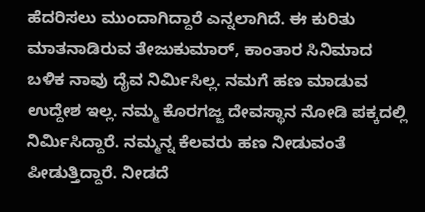ಹೆದರಿಸಲು ಮುಂದಾಗಿದ್ದಾರೆ ಎನ್ನಲಾಗಿದೆ. ಈ ಕುರಿತು ಮಾತನಾಡಿರುವ ತೇಜುಕುಮಾರ್, ಕಾಂತಾರ ಸಿನಿಮಾದ ಬಳಿಕ ನಾವು ದೈವ ನಿರ್ಮಿಸಿಲ್ಲ. ನಮಗೆ ಹಣ ಮಾಡುವ ಉದ್ದೇಶ ಇಲ್ಲ. ನಮ್ಮ ಕೊರಗಜ್ಜ ದೇವಸ್ಥಾನ ನೋಡಿ ಪಕ್ಕದಲ್ಲಿ ನಿರ್ಮಿಸಿದ್ದಾರೆ. ನಮ್ಮನ್ನ ಕೆಲವರು ಹಣ ನೀಡುವಂತೆ ಪೀಡುತ್ತಿದ್ದಾರೆ. ನೀಡದೆ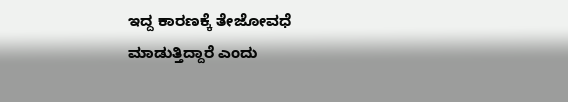ಇದ್ದ ಕಾರಣಕ್ಕೆ ತೇಜೋವಧೆ ಮಾಡುತ್ತಿದ್ದಾರೆ ಎಂದು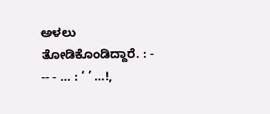ಅಳಲು ತೋಡಿಕೊಂಡಿದ್ದಾರೆ. : - -- - … : ‘ ’ …!,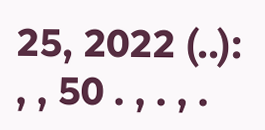25, 2022 (..): , , 50 . , . , .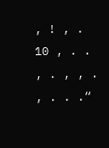, ! , . 10 , . . , . , , . , . . .“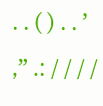. . ( ) . . ’ ,” .: / / / /